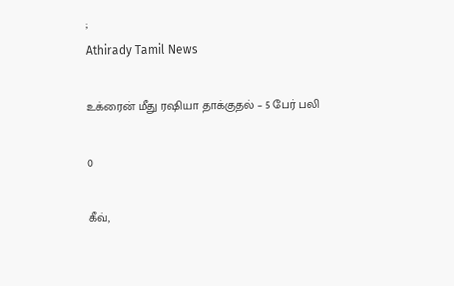;
Athirady Tamil News

உக்ரைன் மீது ரஷியா தாக்குதல் – 5 பேர் பலி

0

கீவ்,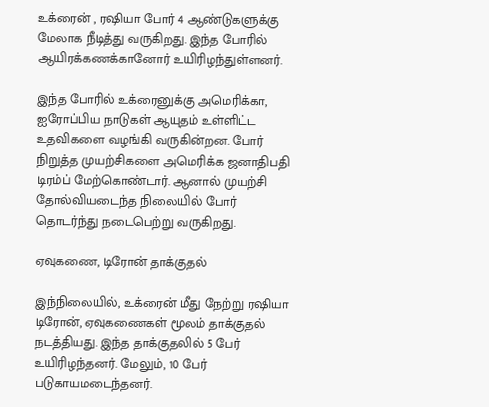உக்ரைன் , ரஷியா போர் 4 ஆண்டுகளுக்கு மேலாக நீடித்து வருகிறது. இந்த போரில் ஆயிரக்கணக்கானோர் உயிரிழந்துள்ளனர்.

இந்த போரில் உக்ரைனுக்கு அமெரிக்கா, ஐரோப்பிய நாடுகள் ஆயுதம் உள்ளிட்ட உதவிகளை வழங்கி வருகின்றன. போர் நிறுத்த முயற்சிகளை அமெரிக்க ஜனாதிபதி டிரம்ப் மேற்கொண்டார். ஆனால் முயற்சி தோல்வியடைந்த நிலையில் போர் தொடர்ந்து நடைபெற்று வருகிறது.

ஏவுகணை, டிரோன் தாக்குதல்

இந்நிலையில், உக்ரைன் மீது நேற்று ரஷியா டிரோன், ஏவுகணைகள் மூலம் தாக்குதல் நடத்தியது. இந்த தாக்குதலில் 5 பேர் உயிரிழந்தனர். மேலும், 10 பேர் படுகாயமடைந்தனர்.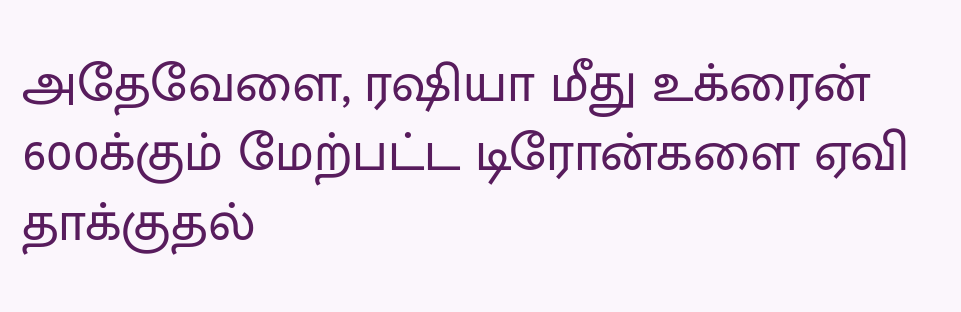அதேவேளை, ரஷியா மீது உக்ரைன் 600க்கும் மேற்பட்ட டிரோன்களை ஏவி தாக்குதல்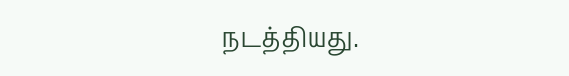நடத்தியது.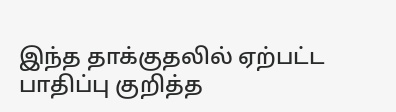இந்த தாக்குதலில் ஏற்பட்ட பாதிப்பு குறித்த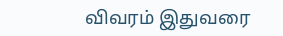விவரம் இதுவரை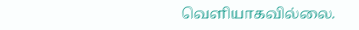வெளியாகவில்லை.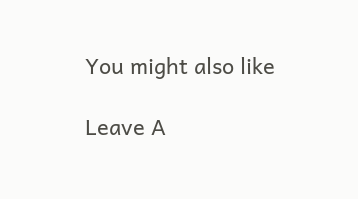You might also like

Leave A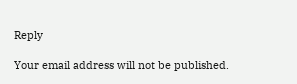Reply

Your email address will not be published.